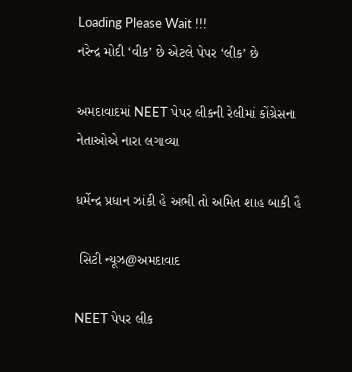Loading Please Wait !!!
નરેન્દ્ર મોદી ‘વીક’ છે એટલે પેપર ‘લીક’ છે

અમદાવાદમાં NEET પેપર લીકની રેલીમાં કોંગ્રેસના નેતાઓએ નારા લગાવ્યા

ધર્મેન્દ્ર પ્રધાન ઝાંકી હે અભી તો અમિત શાહ બાકી હૈ

 સિટી ન્યૂઝ@અમદાવાદ

NEET પેપર લીક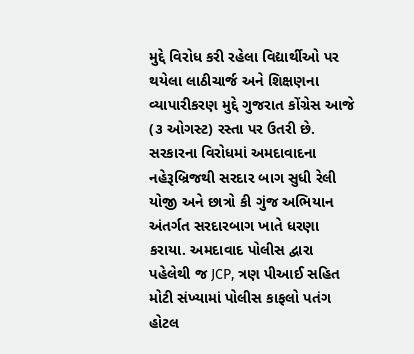મુદ્દે વિરોધ કરી રહેલા વિદ્યાર્થીઓ પર થયેલા લાઠીચાર્જ અને શિક્ષણના વ્યાપારીકરણ મુદ્દે ગુજરાત કોંગ્રેસ આજે (૩ ઓગસ્ટ) રસ્તા પર ઉતરી છે. સરકારના વિરોધમાં અમદાવાદના નહેરૂબ્રિજથી સરદાર બાગ સુધી રેલી યોજી અને છાત્રો કી ગુંજ અભિયાન અંતર્ગત સરદારબાગ ખાતે ધરણા કરાયા. અમદાવાદ પોલીસ દ્વારા પહેલેથી જ JCP, ત્રણ પીઆઈ સહિત મોટી સંખ્યામાં પોલીસ કાફલો પતંગ હોટલ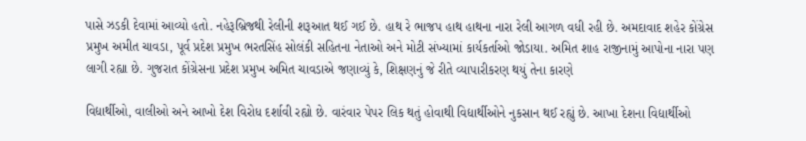પાસે ઝડકી દેવામાં આવ્યો હતો. નહેરૂબ્રિજથી રેલીની શરૂઆત થઈ ગઈ છે. હાથ રે ભાજપ હાથ હાથના નારા રેલી આગળ વધી રહી છે. અમદાવાદ શહેર કોંગ્રેસ પ્રમુખ અમીત ચાવડા, પૂર્વ પ્રદેશ પ્રમુખ ભરતસિંહ સોલંકી સહિતના નેતાઓ અને મોટી સંખ્યામાં કાર્યકર્તાઓ જોડાયા. અમિત શાહ રાજીનામું આપોના નારા પણ લાગી રહ્યા છે. ગુજરાત કોંગ્રેસના પ્રદેશ પ્રમુખ અમિત ચાવડાએ જણાવ્યું કે, શિક્ષણનું જે રીતે વ્યાપારીકરણ થયું તેના કારણે

વિદ્યાર્થીઓ, વાલીઓ અને આખો દેશ વિરોધ દર્શાવી રહ્યો છે. વારંવાર પેપર લિક થતું હોવાથી વિદ્યાર્થીઓને નુકસાન થઈ રહ્યું છે. આખા દેશના વિદ્યાર્થીઓ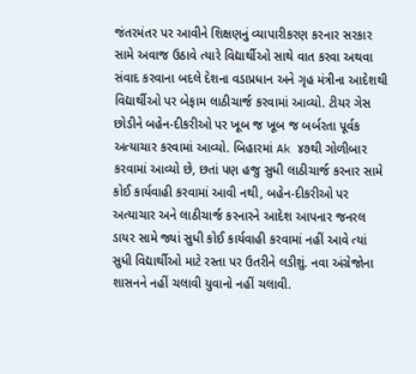જંતરમંતર પર આવીને શિક્ષણનું વ્યાપારીકરણ કરનાર સરકાર સામે અવાજ ઉઠાવે ત્યારે વિદ્યાર્થીઓ સાથે વાત કરવા અથવા સંવાદ કરવાના બદલે દેશના વડાપ્રધાન અને ગૃહ મંત્રીના આદેશથી વિદ્યાર્થીઓ પર બેફામ લાઠીચાર્જ કરવામાં આવ્યો. ટીયર ગેસ છોડીને બહેન-દીકરીઓ પર ખૂબ જ ખૂબ જ બર્બરતા પૂર્વક અત્યાચાર કરવામાં આવ્યો. બિહારમાં Ak ૪૭થી ગોળીબાર કરવામાં આવ્યો છે, છતાં પણ હજુ સુધી લાઠીચાર્જ કરનાર સામે કોઈ કાર્યવાહી કરવામાં આવી નથી, બહેન-દીકરીઓ પર અત્યાચાર અને લાઠીચાર્જ કરનારને આદેશ આપનાર જનરલ ડાયર સામે જ્યાં સુધી કોઈ કાર્યવાહી કરવામાં નહીં આવે ત્યાં સુધી વિદ્યાર્થીઓ માટે રસ્તા પર ઉતરીને લડીશું. નવા અંગ્રેજોના શાસનને નહીં ચલાવી યુવાનો નહીં ચલાવી.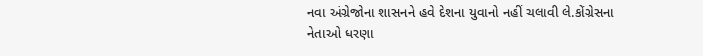નવા અંગ્રેજોના શાસનને હવે દેશના યુવાનો નહીં ચલાવી લે.કોંગ્રેસના નેતાઓ ધરણા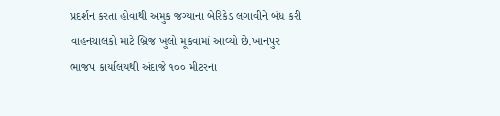પ્રદર્શન કરતા હોવાથી અમુક જગ્યાના બેરિકેડ લગાવીને બંધ કરી વાહનચાલકો માટે બ્રિજ ખુલો મૂકવામાં આવ્યો છે.ખાનપુર ભાજપ કાર્યાલયથી અંદાજે ૧૦૦ મીટરના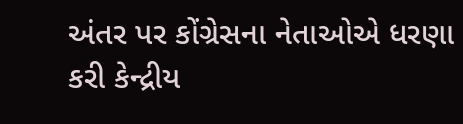અંતર પર કોંગ્રેસના નેતાઓએ ધરણા કરી કેન્દ્રીય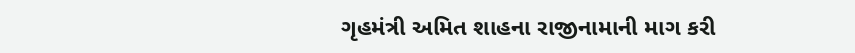ગૃહમંત્રી અમિત શાહના રાજીનામાની માગ કરી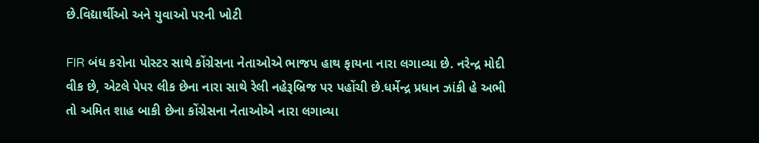છે.વિદ્યાર્થીઓ અને યુવાઓ પરની ખોટી

FIR બંધ કરોના પોસ્ટર સાથે કોંગ્રેસના નેતાઓએ ભાજપ હાથ ફાયના નારા લગાવ્યા છે. નરેન્દ્ર મોદી વીક છે, એટલે પેપર લીક છેના નારા સાથે રેલી નહેરૂબ્રિજ પર પહોંચી છે.ધર્મેન્દ્ર પ્રધાન ઝાંકી હે અભી તો અમિત શાહ બાકી છેના કોંગ્રેસના નેતાઓએ નારા લગાવ્યા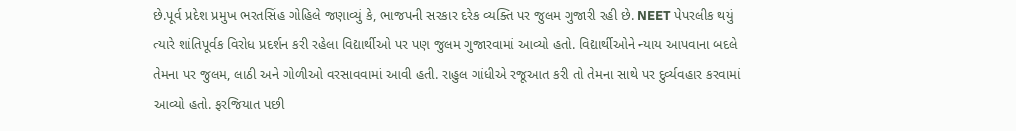છે.પૂર્વ પ્રદેશ પ્રમુખ ભરતસિંહ ગોહિલે જણાવ્યું કે, ભાજપની સરકાર દરેક વ્યક્તિ પર જુલમ ગુજારી રહી છે. NEET પેપરલીક થયું ત્યારે શાંતિપૂર્વક વિરોધ પ્રદર્શન કરી રહેલા વિદ્યાર્થીઓ પર પણ જુલમ ગુજારવામાં આવ્યો હતો. વિદ્યાર્થીઓને ન્યાય આપવાના બદલે તેમના પર જુલમ, લાઠી અને ગોળીઓ વરસાવવામાં આવી હતી. રાહુલ ગાંધીએ રજૂઆત કરી તો તેમના સાથે પર દુર્વ્યવહાર કરવામાં આવ્યો હતો. ફરજિયાત પછી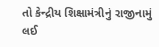તો કેન્દ્રીય શિક્ષામંત્રીનું રાજીનામું લઈ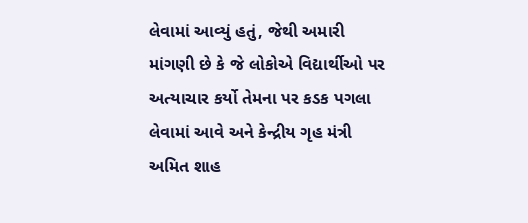લેવામાં આવ્યું હતું, જેથી અમારી માંગણી છે કે જે લોકોએ વિદ્યાર્થીઓ પર અત્યાચાર કર્યો તેમના પર કડક પગલા લેવામાં આવે અને કેન્દ્રીય ગૃહ મંત્રી અમિત શાહ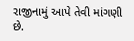રાજીનામું આપે તેવી માંગણી છે.